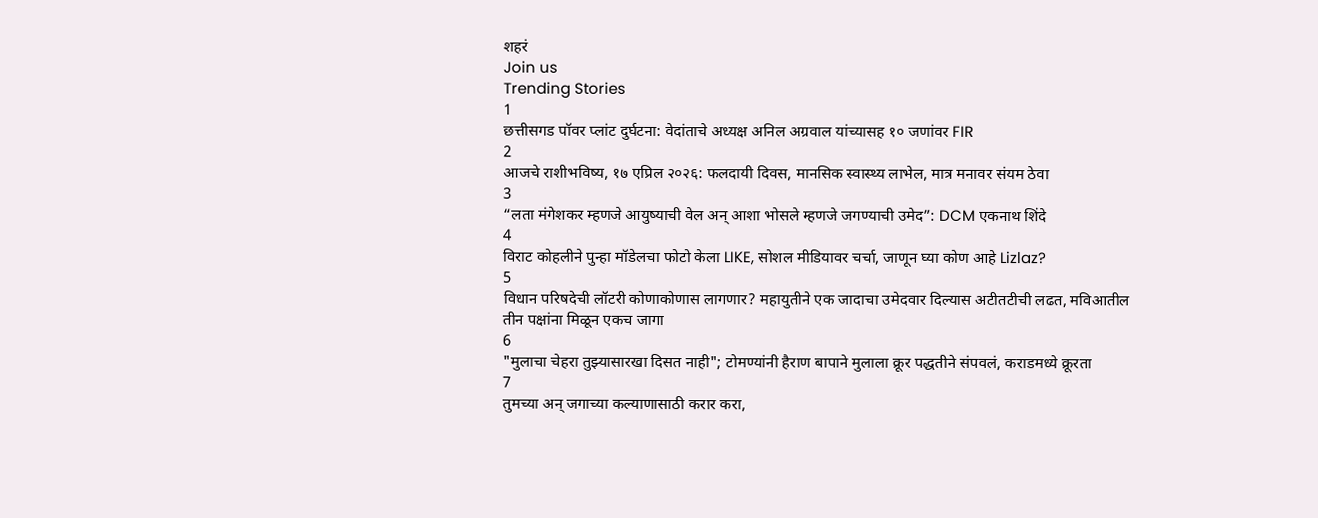शहरं
Join us
Trending Stories
1
छत्तीसगड पॉवर प्लांट दुर्घटना: वेदांताचे अध्यक्ष अनिल अग्रवाल यांच्यासह १० जणांवर FIR
2
आजचे राशीभविष्य, १७ एप्रिल २०२६: फलदायी दिवस, मानसिक स्वास्थ्य लाभेल, मात्र मनावर संयम ठेवा
3
“लता मंगेशकर म्हणजे आयुष्याची वेल अन् आशा भोसले म्हणजे जगण्याची उमेद”: DCM एकनाथ शिंदे
4
विराट कोहलीने पुन्हा मॉडेलचा फोटो केला LIKE, सोशल मीडियावर चर्चा, जाणून घ्या कोण आहे Lizlaz?
5
विधान परिषदेची लॉटरी कोणाकोणास लागणार? महायुतीने एक जादाचा उमेदवार दिल्यास अटीतटीची लढत, मविआतील तीन पक्षांना मिळून एकच जागा
6
"मुलाचा चेहरा तुझ्यासारखा दिसत नाही"; टोमण्यांनी हैराण बापाने मुलाला क्रूर पद्धतीने संपवलं, कराडमध्ये क्रूरता
7
तुमच्या अन् जगाच्या कल्याणासाठी करार करा,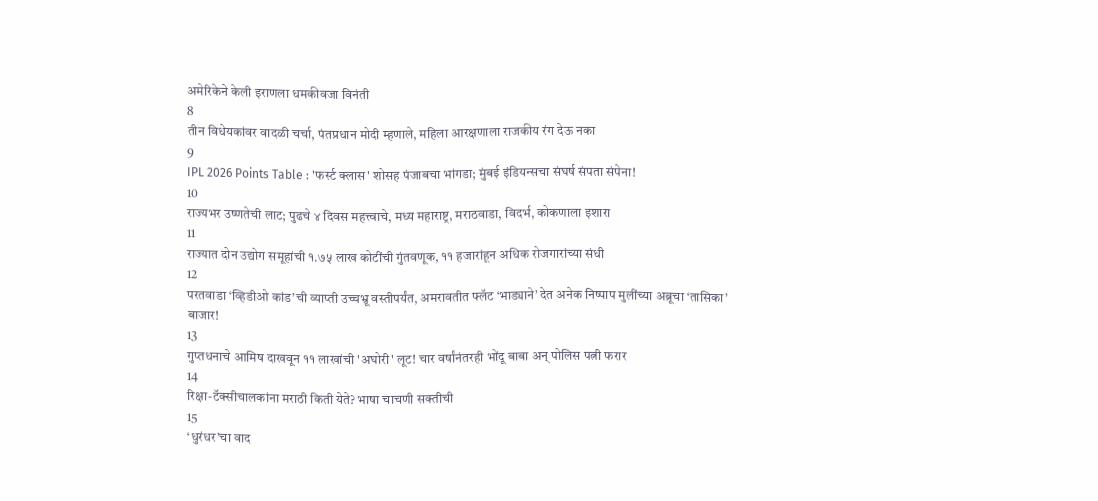अमेरिकेने केली इराणला धमकीवजा विनंती
8
तीन विधेयकांवर वादळी चर्चा, पंतप्रधान मोदी म्हणाले, महिला आरक्षणाला राजकीय रंग देऊ नका
9
IPL 2026 Points Table : 'फर्स्ट क्लास' शोसह पंजाबचा भांगडा; मुंबई इंडियन्सचा संघर्ष संपता संपेना!
10
राज्यभर उष्णतेची लाट; पुढचे ४ दिवस महत्त्वाचे, मध्य महाराष्ट्र, मराठवाडा, विदर्भ, कोकणाला इशारा
11
राज्यात दोन उद्योग समूहांची १.७५ लाख कोटींची गुंतवणूक, ११ हजारांहून अधिक रोजगारांच्या संधी
12
परतवाडा ‘व्हिडीओ कांड’ची व्याप्ती उच्चभ्रू वस्तीपर्यंत, अमरावतीत फ्लॅट ‘भाड्याने’ देत अनेक निष्पाप मुलींच्या अब्रूचा ‘तासिका’ बाजार!
13
गुप्तधनाचे आमिष दाखवून ११ लाखांची 'अघोरी' लूट! चार वर्षांनंतरही भोंदू बाबा अन् पोलिस पत्नी फरार
14
रिक्षा-टॅक्सीचालकांना मराठी किती येते? भाषा चाचणी सक्तीची
15
‘धुरंधर’चा वाद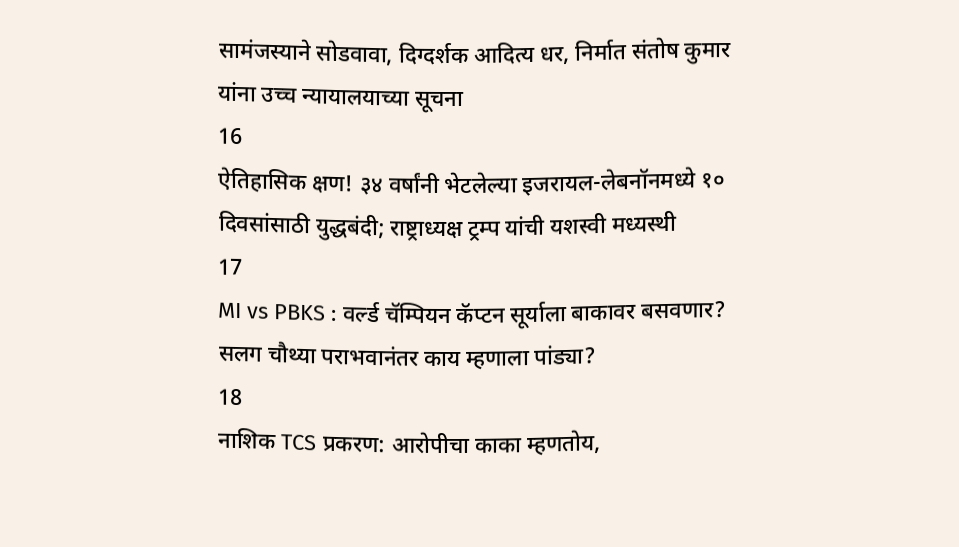सामंजस्याने सोडवावा, दिग्दर्शक आदित्य धर, निर्मात संतोष कुमार यांना उच्च न्यायालयाच्या सूचना
16
ऐतिहासिक क्षण! ३४ वर्षांनी भेटलेल्या इजरायल-लेबनॉनमध्ये १० दिवसांसाठी युद्धबंदी; राष्ट्राध्यक्ष ट्रम्प यांची यशस्वी मध्यस्थी
17
MI vs PBKS : वर्ल्ड चॅम्पियन कॅप्टन सूर्याला बाकावर बसवणार? सलग चौथ्या पराभवानंतर काय म्हणाला पांड्या?
18
नाशिक TCS प्रकरण: आरोपीचा काका म्हणतोय,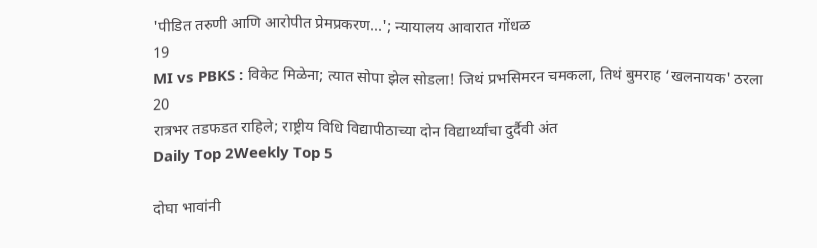'पीडित तरुणी आणि आरोपीत प्रेमप्रकरण...'; न्यायालय आवारात गोंधळ
19
MI vs PBKS : विकेट मिळेना; त्यात सोपा झेल सोडला! जिथं प्रभसिमरन चमकला, तिथं बुमराह ‘खलनायक' ठरला
20
रात्रभर तडफडत राहिले; राष्ट्रीय विधि विद्यापीठाच्या दोन विद्यार्थ्यांचा दुर्दैवी अंत
Daily Top 2Weekly Top 5

दोघा भावांनी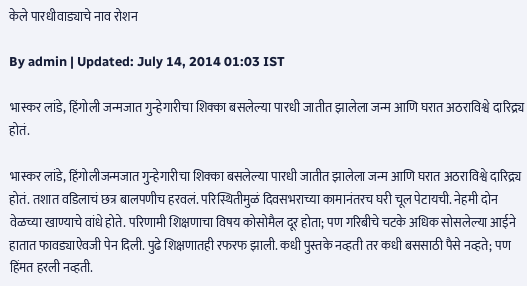केले पारधीवाड्याचे नाव रोशन

By admin | Updated: July 14, 2014 01:03 IST

भास्कर लांडे, हिंगोली जन्मजात गुन्हेगारीचा शिक्का बसलेल्या पारधी जातीत झालेला जन्म आणि घरात अठराविश्वे दारिद्र्य होतं.

भास्कर लांडे, हिंगोलीजन्मजात गुन्हेगारीचा शिक्का बसलेल्या पारधी जातीत झालेला जन्म आणि घरात अठराविश्वे दारिद्र्य होतं. तशात वडिलाचं छत्र बालपणीच हरवलं. परिस्थितीमुळं दिवसभराच्या कामानंतरच घरी चूल पेटायची. नेहमी दोन वेळच्या खाण्याचे वांधे होते. परिणामी शिक्षणाचा विषय कोसोमैल दूर होता; पण गरिबीचे चटके अधिक सोसलेल्या आईने हातात फावड्याऐवजी पेन दिली. पुढे शिक्षणातही रफरफ झाली. कधी पुस्तके नव्हती तर कधी बससाठी पैसे नव्हते; पण हिंमत हरली नव्हती.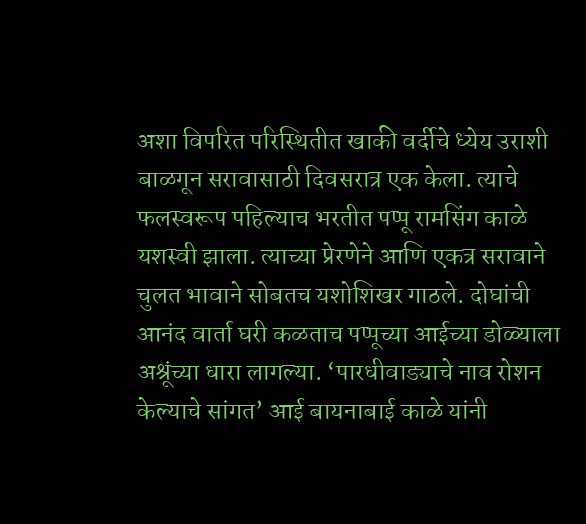अशा विपरित परिस्थितीत खाकी वर्दीचे ध्येय उराशी बाळगून सरावासाठी दिवसरात्र एक केला. त्याचे फलस्वरूप पहिल्याच भरतीत पप्पू रामसिंग काळे यशस्वी झाला. त्याच्या प्रेरणेने आणि एकत्र सरावाने चुलत भावाने सोबतच यशोशिखर गाठले. दोघांची आनंद वार्ता घरी कळताच पप्पूच्या आईच्या डोळ्याला अश्रूंच्या धारा लागल्या. ‘पारधीवाड्याचे नाव रोशन केल्याचे सांगत’ आई बायनाबाई काळे यांनी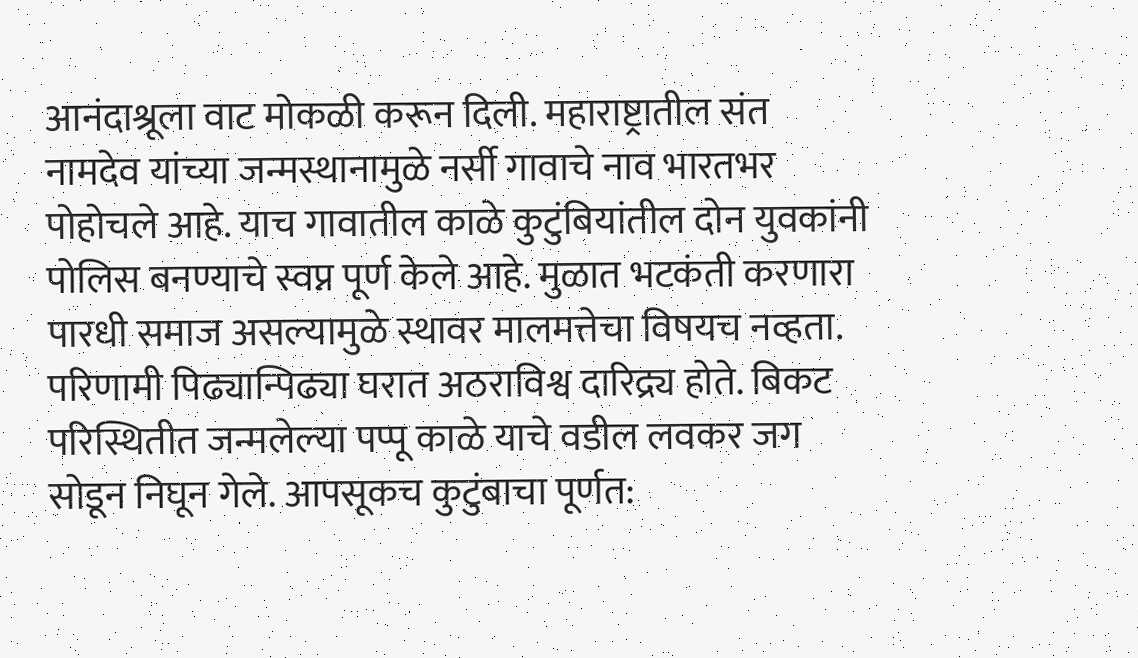आनंदाश्रूला वाट मोकळी करून दिली. महाराष्ट्रातील संत नामदेव यांच्या जन्मस्थानामुळे नर्सी गावाचे नाव भारतभर पोहोचले आहे. याच गावातील काळे कुटुंबियांतील दोन युवकांनी पोलिस बनण्याचे स्वप्न पूर्ण केले आहे. मुळात भटकंती करणारा पारधी समाज असल्यामुळे स्थावर मालमत्तेचा विषयच नव्हता. परिणामी पिढ्यान्पिढ्या घरात अठराविश्व दारिद्र्य होते. बिकट परिस्थितीत जन्मलेल्या पप्पू काळे याचे वडील लवकर जग सोडून निघून गेले. आपसूकच कुटुंबाचा पूर्णत: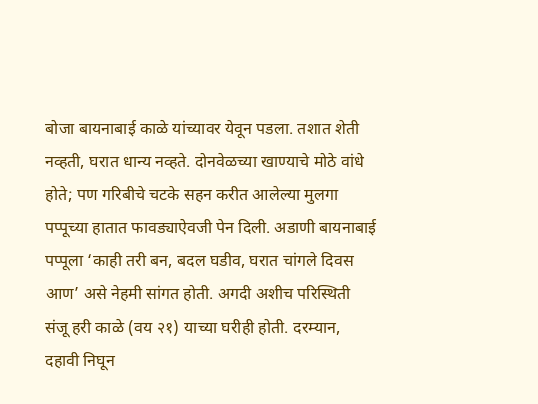बोजा बायनाबाई काळे यांच्यावर येवून पडला. तशात शेती नव्हती, घरात धान्य नव्हते. दोनवेळच्या खाण्याचे मोठे वांधे होते; पण गरिबीचे चटके सहन करीत आलेल्या मुलगा पप्पूच्या हातात फावड्याऐवजी पेन दिली. अडाणी बायनाबाई पप्पूला ‘काही तरी बन, बदल घडीव, घरात चांगले दिवस आण’ असे नेहमी सांगत होती. अगदी अशीच परिस्थिती संजू हरी काळे (वय २१) याच्या घरीही होती. दरम्यान, दहावी निघून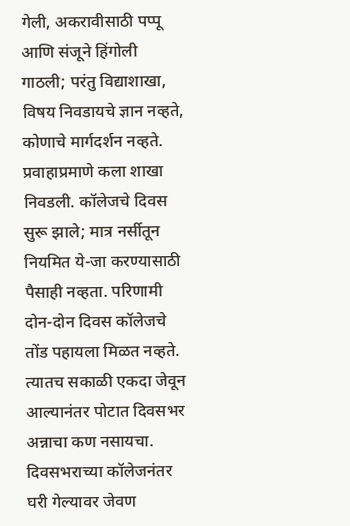गेली, अकरावीसाठी पप्पू आणि संजूने हिंगोली गाठली; परंतु विद्याशाखा, विषय निवडायचे ज्ञान नव्हते, कोणाचे मार्गदर्शन नव्हते. प्रवाहाप्रमाणे कला शाखा निवडली. कॉलेजचे दिवस सुरू झाले; मात्र नर्सीतून नियमित ये-जा करण्यासाठी पैसाही नव्हता. परिणामी दोन-दोन दिवस कॉलेजचे तोंड पहायला मिळत नव्हते. त्यातच सकाळी एकदा जेवून आल्यानंतर पोटात दिवसभर अन्नाचा कण नसायचा. दिवसभराच्या कॉलेजनंतर घरी गेल्यावर जेवण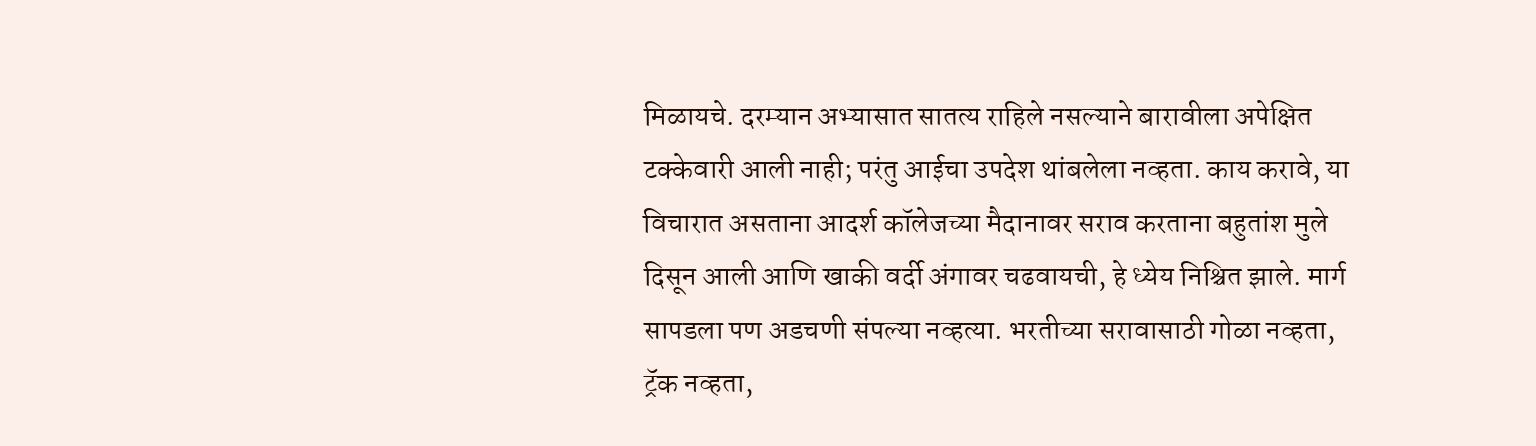मिळायचे. दरम्यान अभ्यासात सातत्य राहिले नसल्याने बारावीला अपेक्षित टक्केवारी आली नाही; परंतु आईचा उपदेश थांबलेला नव्हता. काय करावे, या विचारात असताना आदर्श कॉलेजच्या मैदानावर सराव करताना बहुतांश मुले दिसून आली आणि खाकी वर्दी अंगावर चढवायची, हे ध्येय निश्चित झाले. मार्ग सापडला पण अडचणी संपल्या नव्हत्या. भरतीच्या सरावासाठी गोळा नव्हता, ट्रॅक नव्हता,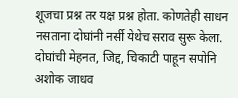शूजचा प्रश्न तर यक्ष प्रश्न होता. कोणतेही साधन नसताना दोघांनी नर्सी येथेच सराव सुरू केला. दोघांची मेहनत, जिद्द, चिकाटी पाहून सपोनि अशोक जाधव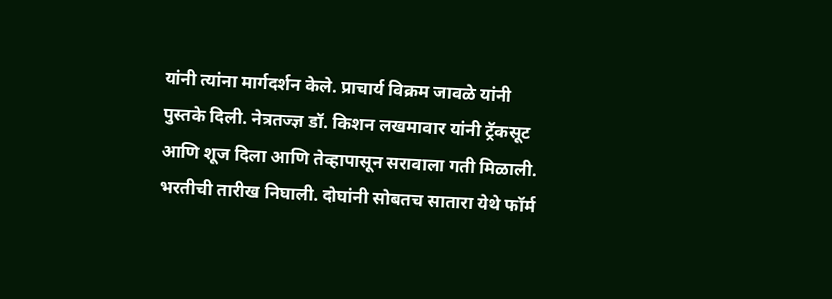यांनी त्यांना मार्गदर्शन केले. प्राचार्य विक्रम जावळे यांनी पुस्तके दिली. नेत्रतज्ज्ञ डॉ. किशन लखमावार यांनी ट्रॅकसूट आणि शूज दिला आणि तेव्हापासून सरावाला गती मिळाली. भरतीची तारीख निघाली. दोघांनी सोबतच सातारा येथे फॉर्म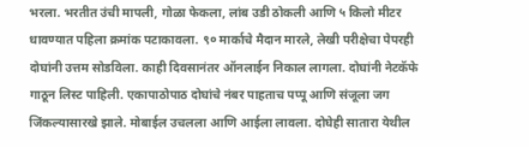भरला. भरतीत उंची मापली, गोळा फेकला, लांब उडी ठोकली आणि ५ किलो मीटर धावण्यात पहिला क्रमांक पटाकावला. ९० मार्काचे मैदान मारले, लेखी परीक्षेचा पेपरही दोघांनी उत्तम सोडविला. काही दिवसानंतर ऑनलाईन निकाल लागला. दोघांनी नेटकॅफे गाठून लिस्ट पाहिली. एकापाठोपाठ दोघांचे नंबर पाहताच पप्पू आणि संजूला जग जिंकल्यासारखे झाले. मोबाईल उचलला आणि आईला लावला. दोघेही सातारा येथील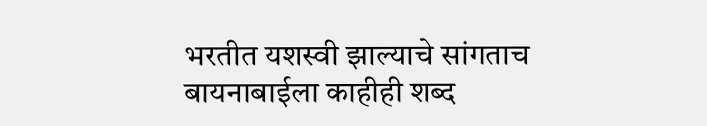भरतीत यशस्वी झाल्याचे सांगताच बायनाबाईला काहीही शब्द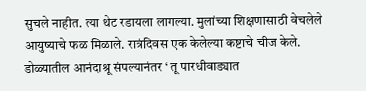सुचले नाहीत. त्या थेट रडायला लागल्या. मुलांच्या शिक्षणासाठी वेचलेले आयुष्याचे फळ मिळाले. रात्रंदिवस एक केलेल्या कष्टाचे चीज केले. डोळ्यातील आनंदाश्रू संपल्यानंतर ‘ तू पारधीवाड्यात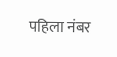पहिला नंबर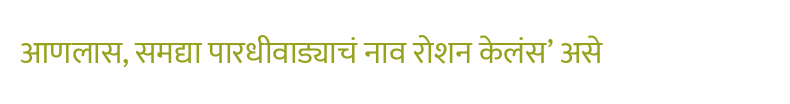आणलास, समद्या पारधीवाड्याचं नाव रोशन केलंस’ असे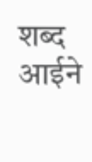शब्द आईने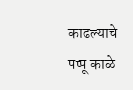काढल्याचे पप्पू काळे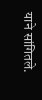याने सांगितले.